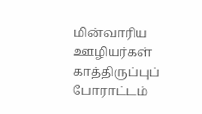மின்வாரிய ஊழியர்கள் காத்திருப்புப் போராட்டம்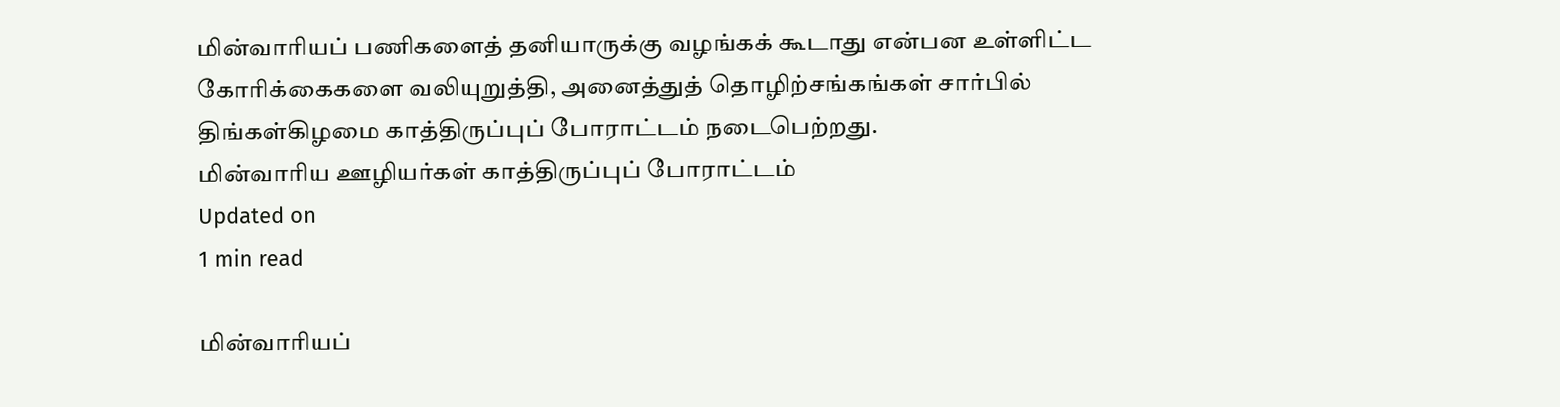மின்வாரியப் பணிகளைத் தனியாருக்கு வழங்கக் கூடாது என்பன உள்ளிட்ட கோரிக்கைகளை வலியுறுத்தி, அனைத்துத் தொழிற்சங்கங்கள் சார்பில் திங்கள்கிழமை காத்திருப்புப் போராட்டம் நடைபெற்றது.
மின்வாரிய ஊழியர்கள் காத்திருப்புப் போராட்டம்
Updated on
1 min read

மின்வாரியப்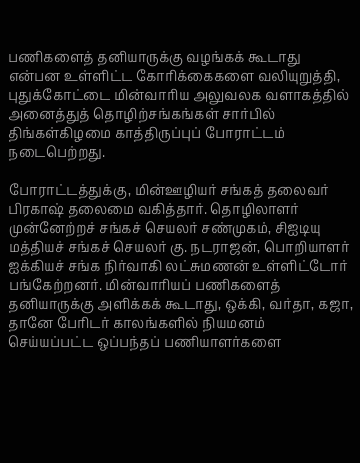பணிகளைத் தனியாருக்கு வழங்கக் கூடாது என்பன உள்ளிட்ட கோரிக்கைகளை வலியுறுத்தி, புதுக்கோட்டை மின்வாரிய அலுவலக வளாகத்தில் அனைத்துத் தொழிற்சங்கங்கள் சார்பில் திங்கள்கிழமை காத்திருப்புப் போராட்டம் நடைபெற்றது.

போராட்டத்துக்கு, மின்ஊழியர் சங்கத் தலைவர் பிரகாஷ் தலைமை வகித்தார். தொழிலாளர் முன்னேற்றச் சங்கச் செயலர் சண்முகம், சிஐடியு மத்தியச் சங்கச் செயலர் கு. நடராஜன், பொறியாளர் ஐக்கியச் சங்க நிர்வாகி லட்சுமணன் உள்ளிட்டோர் பங்கேற்றனர். மின்வாரியப் பணிகளைத் தனியாருக்கு அளிக்கக் கூடாது, ஒக்கி, வர்தா, கஜா, தானே பேரிடர் காலங்களில் நியமனம் செய்யப்பட்ட ஒப்பந்தப் பணியாளர்களை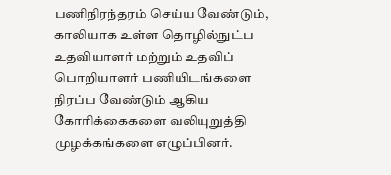பணிநிரந்தரம் செய்ய வேண்டும், காலியாக உள்ள தொழில்நுட்ப உதவியாளர் மற்றும் உதவிப் பொறியாளர் பணியிடங்களை நிரப்ப வேண்டும் ஆகிய கோரிக்கைகளை வலியுறுத்தி முழக்கங்களை எழுப்பினர்.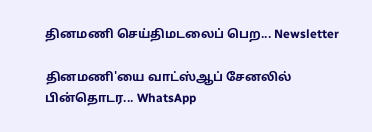தினமணி செய்திமடலைப் பெற... Newsletter

தினமணி'யை வாட்ஸ்ஆப் சேனலில் பின்தொடர... WhatsApp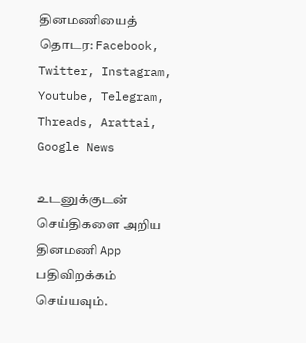தினமணியைத் தொடர: Facebook, Twitter, Instagram, Youtube, Telegram, Threads, Arattai, Google News

உடனுக்குடன் செய்திகளை அறிய தினமணி App பதிவிறக்கம் செய்யவும்.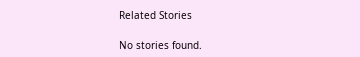Related Stories

No stories found.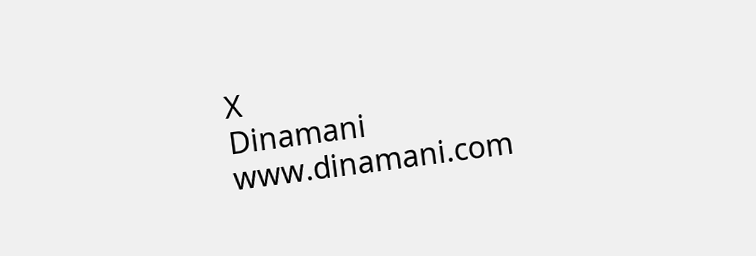X
Dinamani
www.dinamani.com